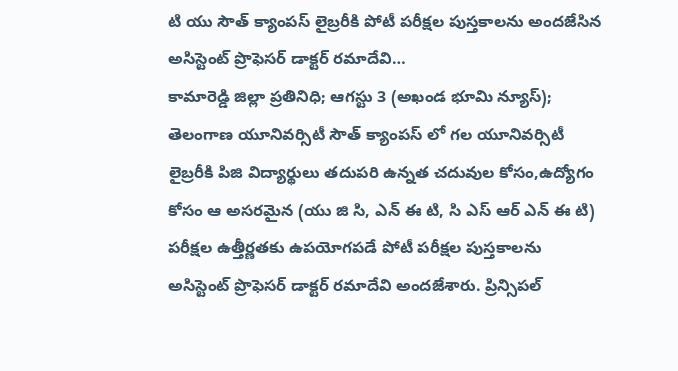టి యు సౌత్ క్యాంపస్ లైబ్రరీకి పోటీ పరీక్షల పుస్తకాలను అందజేసిన అసిస్టెంట్ ప్రొఫెసర్ డాక్టర్ రమాదేవి…
కామారెడ్డి జిల్లా ప్రతినిధి; ఆగస్టు 3 (అఖండ భూమి న్యూస్);
తెలంగాణ యూనివర్సిటీ సౌత్ క్యాంపస్ లో గల యూనివర్సిటీ లైబ్రరీకి పిజి విద్యార్థులు తదుపరి ఉన్నత చదువుల కోసం,ఉద్యోగం కోసం ఆ అసరమైన (యు జి సి, ఎన్ ఈ టి, సి ఎస్ ఆర్ ఎన్ ఈ టి) పరీక్షల ఉత్తీర్ణతకు ఉపయోగపడే పోటీ పరీక్షల పుస్తకాలను అసిస్టెంట్ ప్రొఫెసర్ డాక్టర్ రమాదేవి అందజేశారు. ప్రిన్సిపల్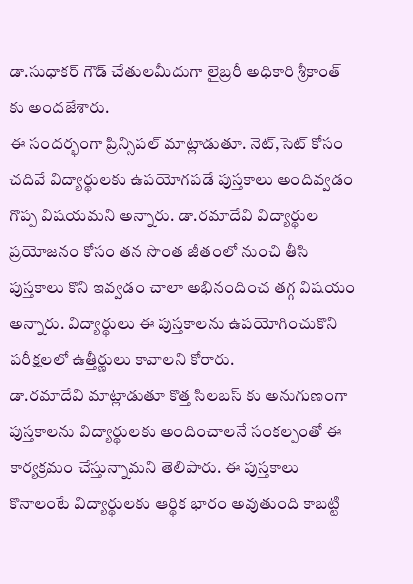డా.సుధాకర్ గౌడ్ చేతులమీదుగా లైబ్రరీ అధికారి శ్రీకాంత్ కు అందజేశారు.
ఈ సందర్భంగా ప్రిన్సిపల్ మాట్లాడుతూ. నెట్,సెట్ కోసం చదివే విద్యార్థులకు ఉపయోగపడే పుస్తకాలు అందివ్వడం గొప్ప విషయమని అన్నారు. డా.రమాదేవి విద్యార్థుల ప్రయోజనం కోసం తన సొంత జీతంలో నుంచి తీసి పుస్తకాలు కొని ఇవ్వడం చాలా అభినందించ తగ్గ విషయం అన్నారు. విద్యార్థులు ఈ పుస్తకాలను ఉపయోగించుకొని పరీక్షలలో ఉత్తీర్ణులు కావాలని కోరారు.
డా.రమాదేవి మాట్లాడుతూ కొత్త సిలబస్ కు అనుగుణంగా పుస్తకాలను విద్యార్థులకు అందించాలనే సంకల్పంతో ఈ కార్యక్రమం చేస్తున్నామని తెలిపారు. ఈ పుస్తకాలు కొనాలంటే విద్యార్థులకు ఆర్థిక భారం అవుతుంది కాబట్టి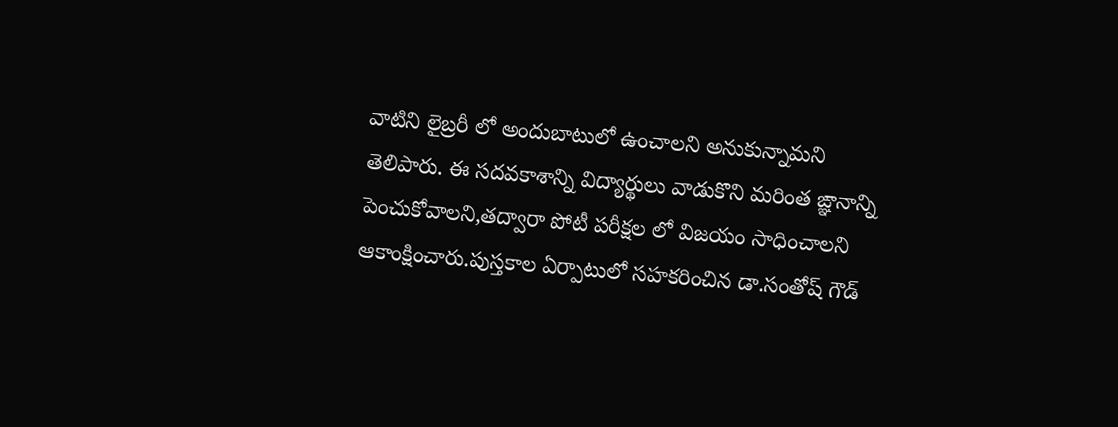వాటిని లైబ్రరీ లో అందుబాటులో ఉంచాలని అనుకున్నామని తెలిపారు. ఈ సదవకాశాన్ని విద్యార్థులు వాడుకొని మరింత ఙ్ఞానాన్ని పెంచుకోవాలని,తద్వారా పోటీ పరీక్షల లో విజయం సాధించాలని ఆకాంక్షించారు.పుస్తకాల ఏర్పాటులో సహకరించిన డా.సంతోష్ గౌడ్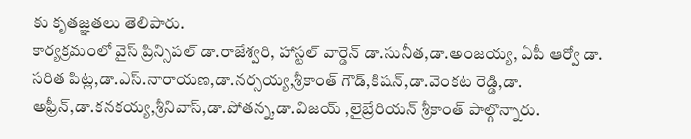కు కృతజ్ఞతలు తెలిపారు.
కార్యక్రమంలో వైస్ ప్రిన్సిపల్ డా.రాజేశ్వరి, హాస్టల్ వార్డెన్ డా.సునీత,డా.అంజయ్య, ఏపీ ఆర్వో డా. సరిత పిట్ల,డా.ఎస్.నారాయణ,డా.నర్సయ్య,శ్రీకాంత్ గౌడ్,కిషన్,డా.వెంకట రెడ్డి,డా. అఫ్రీన్,డా.కనకయ్య,శ్రీనివాస్,డా.పోతన్న,డా.విజయ్ ,లైబ్రేరియన్ శ్రీకాంత్ పాల్గొన్నారు.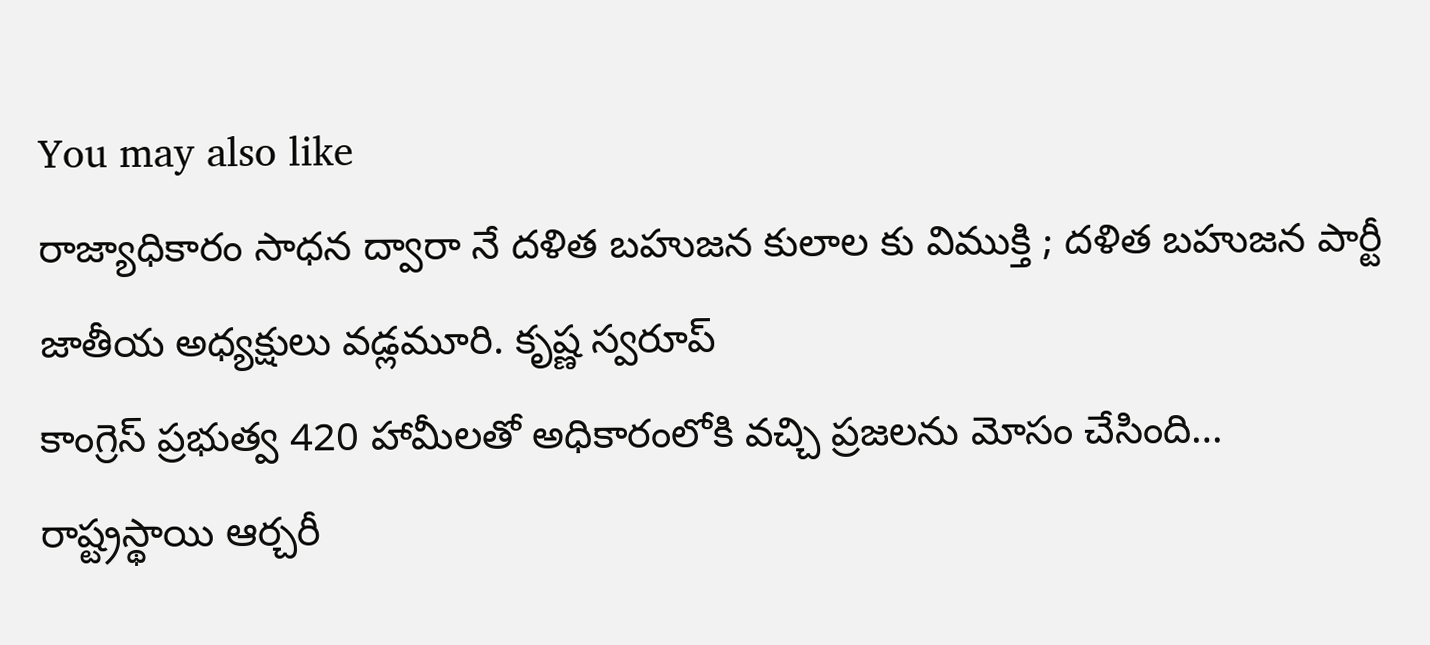You may also like
రాజ్యాధికారం సాధన ద్వారా నే దళిత బహుజన కులాల కు విముక్తి ; దళిత బహుజన పార్టీ జాతీయ అధ్యక్షులు వడ్లమూరి. కృష్ణ స్వరూప్
కాంగ్రెస్ ప్రభుత్వ 420 హామీలతో అధికారంలోకి వచ్చి ప్రజలను మోసం చేసింది…
రాష్ట్రస్థాయి ఆర్చరీ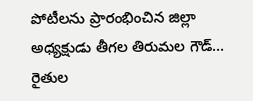పోటీలను ప్రారంభించిన జిల్లా అధ్యక్షుడు తీగల తిరుమల గౌడ్…
రైతుల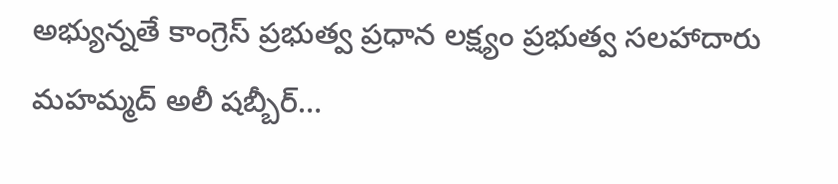అభ్యున్నతే కాంగ్రెస్ ప్రభుత్వ ప్రధాన లక్ష్యం ప్రభుత్వ సలహాదారు మహమ్మద్ అలీ షబ్బీర్…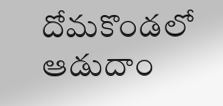దోమకొండలో ఆడుదాం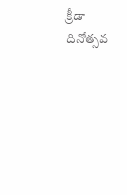క్రీడా దినోత్సవ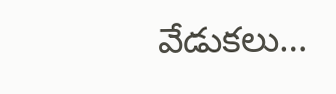వేడుకలు…